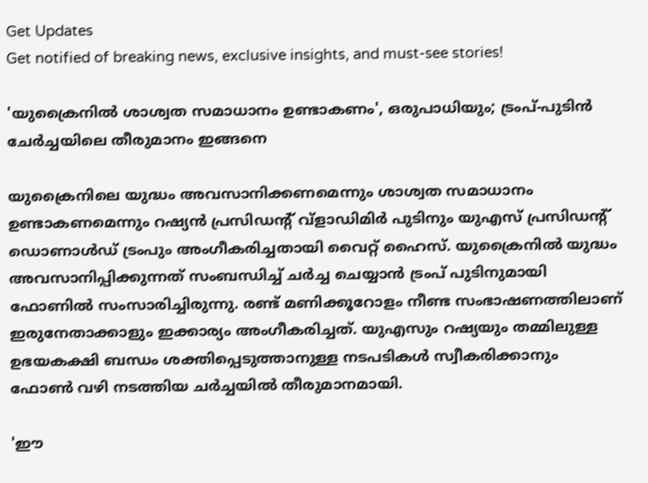Get Updates
Get notified of breaking news, exclusive insights, and must-see stories!

'യുക്രൈനിൽ ശാശ്വത സമാധാനം ഉണ്ടാകണം', ഒരുപാധിയും; ട്രംപ്-പുടിൻ ചേർച്ചയിലെ തീരുമാനം ഇങ്ങനെ

യുക്രൈനിലെ യുദ്ധം അവസാനിക്കണമെന്നും ശാശ്വത സമാധാനം ഉണ്ടാകണമെന്നും റഷ്യൻ പ്രസിഡന്റ് വ്ളാഡിമിർ പുടിനും യുഎസ് പ്രസിഡന്റ് ഡൊണാൾ‍ഡ് ട്രംപും അംഗീകരിച്ചതായി വൈറ്റ് ഹൈസ്. യുക്രൈനിൽ യുദ്ധം അവസാനിപ്പിക്കുന്നത് സംബന്ധിച്ച് ചർച്ച ചെയ്യാൻ ട്രംപ് പുടിനുമായി ഫോണിൽ സംസാരിച്ചിരുന്നു. രണ്ട് മണിക്കൂറോളം നീണ്ട സംഭാഷണത്തിലാണ് ഇരുനേതാക്കാളും ഇക്കാര്യം അംഗീകരിച്ചത്. യുഎസും റഷ്യയും തമ്മിലുള്ള ഉഭയകക്ഷി ബന്ധം ശക്തിപ്പെടുത്താനുള്ള നടപടികൾ സ്വീകരിക്കാനും ഫോൺ വഴി നടത്തിയ ചർച്ചയിൽ തീരുമാനമായി.

'ഈ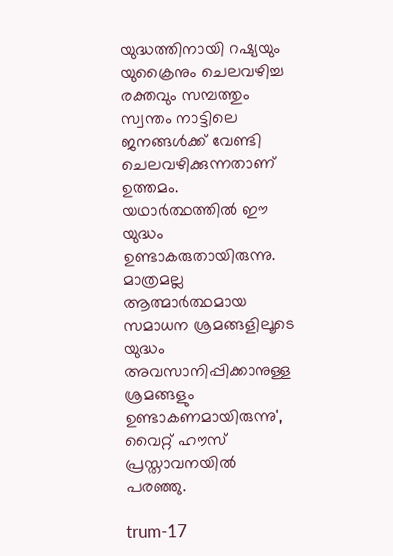യുദ്ധത്തിനായി റഷ്യയും യുക്രൈനും ചെലവഴിച്ച രക്തവും സമ്പത്തും സ്വന്തം നാട്ടിലെ ജനങ്ങൾക്ക് വേണ്ടി ചെലവഴിക്കുന്നതാണ് ഉത്തമം. യഥാർത്ഥത്തിൽ ഈ യുദ്ധം ഉണ്ടാകരുതായിരുന്നു. മാത്രമല്ല ആത്മാർത്ഥമായ സമാധന ശ്രമങ്ങളിലൂടെ യുദ്ധം അവസാനിപ്പിക്കാനുള്ള ശ്രമങ്ങളും ഉണ്ടാകണമായിരുന്നു', വൈറ്റ് ഹൗസ് പ്രസ്താവനയിൽ പരഞ്ഞു.

trum-17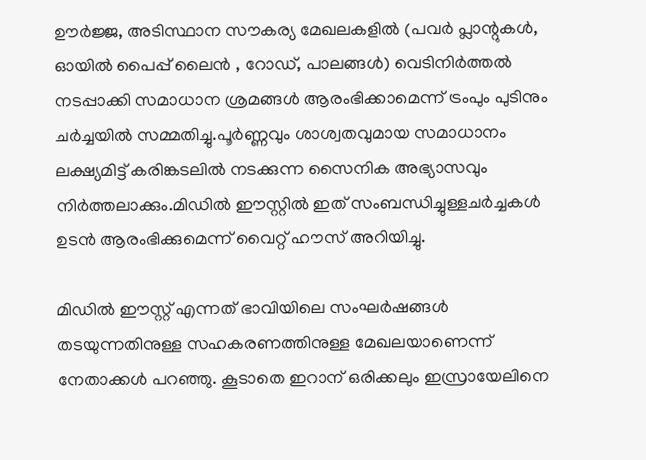ഊർജ്ജ, അടിസ്ഥാന സൗകര്യ മേഖലകളിൽ (പവർ പ്ലാന്റുകൾ, ഓയിൽ പൈപ്പ് ലൈൻ , റോഡ്, പാലങ്ങൾ) വെടിനിർത്തൽ നടപ്പാക്കി സമാധാന ശ്രമങ്ങൾ ആരംഭിക്കാമെന്ന് ട്രംപും പുടിനും ചർച്ചയിൽ സമ്മതിച്ചു.പൂർണ്ണവും ശാശ്വതവുമായ സമാധാനം ലക്ഷ്യമിട്ട് കരിങ്കടലിൽ നടക്കുന്ന സൈനിക അഭ്യാസവും നിർത്തലാക്കും.മിഡിൽ ഈസ്റ്റിൽ ഇത് സംബന്ധിച്ചുള്ളചർച്ചകൾ ഉടൻ ആരംഭിക്കുമെന്ന് വൈറ്റ് ഹൗസ് അറിയിച്ചു.

മിഡിൽ ഈസ്റ്റ് എന്നത് ഭാവിയിലെ സംഘർഷങ്ങൾ തടയുന്നതിനുള്ള സഹകരണത്തിനുള്ള മേഖലയാണെന്ന് നേതാക്കൾ പറഞ്ഞു. കൂടാതെ ഇറാന് ഒരിക്കലും ഇസ്രായേലിനെ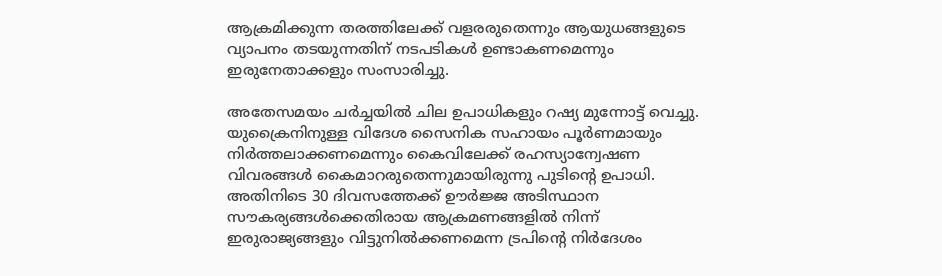ആക്രമിക്കുന്ന തരത്തിലേക്ക് വളരരുതെന്നും ആയുധങ്ങളുടെ വ്യാപനം തടയുന്നതിന് നടപടികൾ ഉണ്ടാകണമെന്നും ഇരുനേതാക്കളും സംസാരിച്ചു.

അതേസമയം ചർച്ചയിൽ ചില ഉപാധികളും റഷ്യ മുന്നോട്ട് വെച്ചു. യുക്രൈനിനുള്ള വിദേശ സൈനിക സഹായം പൂർണമായും നിർത്തലാക്കണമെന്നും കൈവിലേക്ക് രഹസ്യാന്വേഷണ വിവരങ്ങൾ കൈമാറരുതെന്നുമായിരുന്നു പുടിന്റെ ഉപാധി. അതിനിടെ 30 ദിവസത്തേക്ക് ഊർജ്ജ അടിസ്ഥാന സൗകര്യങ്ങൾക്കെതിരായ ആക്രമണങ്ങളിൽ നിന്ന് ഇരുരാജ്യങ്ങളും വിട്ടുനിൽക്കണമെന്ന ട്രപിന്റെ നിർദേശം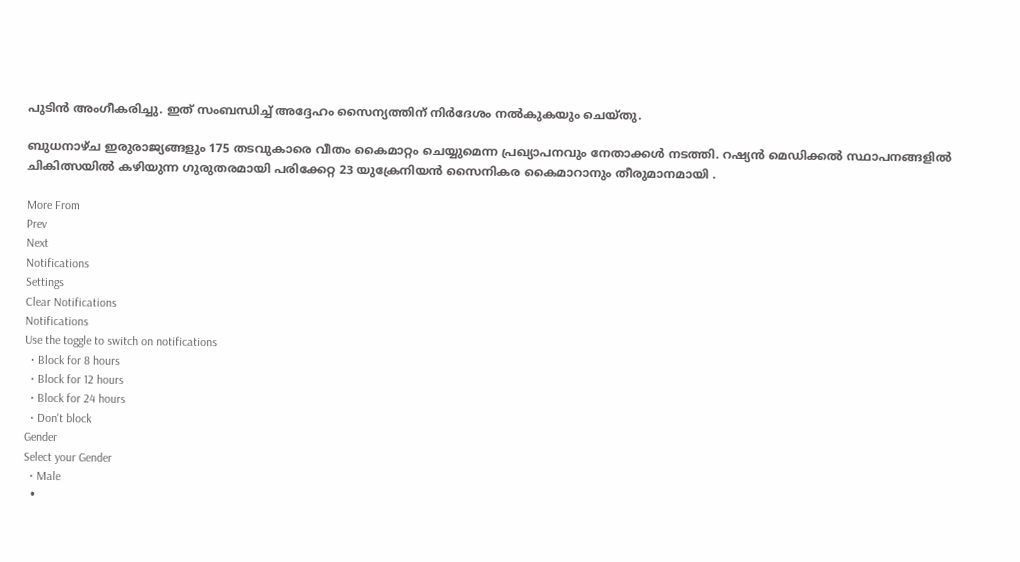പുടിൻ അംഗീകരിച്ചു. ഇത് സംബന്ധിച്ച് അദ്ദേഹം സൈന്യത്തിന് നിർദേശം നൽകുകയും ചെയ്തു.

ബുധനാഴ്ച ഇരുരാജ്യങ്ങളും 175 തടവുകാരെ വീതം കൈമാറ്റം ചെയ്യുമെന്ന പ്രഖ്യാപനവും നേതാക്കൾ നടത്തി. റഷ്യൻ മെഡിക്കൽ സ്ഥാപനങ്ങളിൽ ചികിത്സയിൽ കഴിയുന്ന ഗുരുതരമായി പരിക്കേറ്റ 23 യുക്രേനിയൻ സൈനികര കൈമാറാനും തീരുമാനമായി .

More From
Prev
Next
Notifications
Settings
Clear Notifications
Notifications
Use the toggle to switch on notifications
  • Block for 8 hours
  • Block for 12 hours
  • Block for 24 hours
  • Don't block
Gender
Select your Gender
  • Male
  •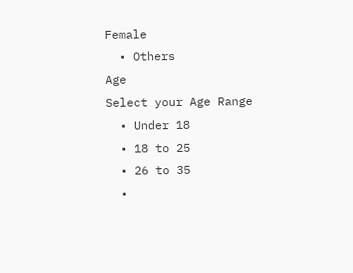Female
  • Others
Age
Select your Age Range
  • Under 18
  • 18 to 25
  • 26 to 35
  •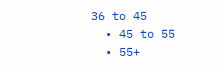36 to 45
  • 45 to 55
  • 55+